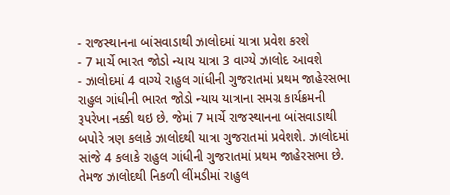- રાજસ્થાનના બાંસવાડાથી ઝાલોદમાં યાત્રા પ્રવેશ કરશે
- 7 માર્ચે ભારત જોડો ન્યાય યાત્રા 3 વાગ્યે ઝાલોદ આવશે
- ઝાલોદમાં 4 વાગ્યે રાહુલ ગાંધીની ગુજરાતમાં પ્રથમ જાહેરસભા
રાહુલ ગાંધીની ભારત જોડો ન્યાય યાત્રાના સમગ્ર કાર્યક્રમની રૂપરેખા નક્કી થઇ છે. જેમાં 7 માર્ચે રાજસ્થાનના બાંસવાડાથી બપોરે ત્રણ કલાકે ઝાલોદથી યાત્રા ગુજરાતમાં પ્રવેશશે. ઝાલોદમાં સાંજે 4 કલાકે રાહુલ ગાંધીની ગુજરાતમાં પ્રથમ જાહેરસભા છે. તેમજ ઝાલોદથી નિકળી લીંમડીમાં રાહુલ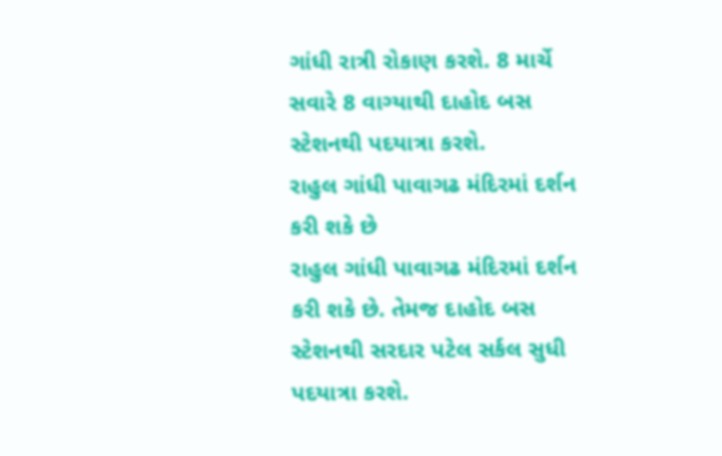ગાંધી રાત્રી રોકાણ કરશે. 8 માર્ચે સવારે 8 વાગ્યાથી દાહોદ બસ સ્ટેશનથી પદયાત્રા કરશે.
રાહુલ ગાંધી પાવાગઢ મંદિરમાં દર્શન કરી શકે છે
રાહુલ ગાંધી પાવાગઢ મંદિરમાં દર્શન કરી શકે છે. તેમજ દાહોદ બસ સ્ટેશનથી સરદાર પટેલ સર્કલ સુધી પદયાત્રા કરશે.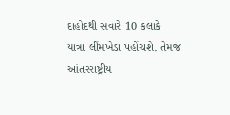દાહોદથી સવારે 10 કલાકે યાત્રા લીંમખેડા પહોંચશે. તેમજ આંતરરાષ્ટ્રીય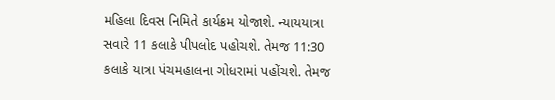મહિલા દિવસ નિમિતે કાર્યક્રમ યોજાશે. ન્યાયયાત્રા સવારે 11 કલાકે પીપલોદ પહોચશે. તેમજ 11:30 કલાકે યાત્રા પંચમહાલના ગોધરામાં પહોંચશે. તેમજ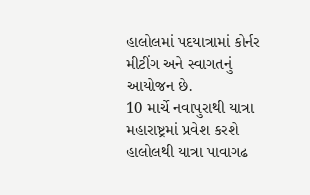હાલોલમાં પદયાત્રામાં કોર્નર મીટીંગ અને સ્વાગતનું આયોજન છે.
10 માર્ચે નવાપુરાથી યાત્રા મહારાષ્ટ્રમાં પ્રવેશ કરશે
હાલોલથી યાત્રા પાવાગઢ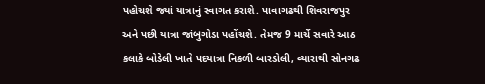પહોચશે જ્યાં યાત્રાનું સ્વાગત કરાશે. પાવાગઢથી શિવરાજપુર અને પછી યાત્રા જાંબુગોડા પહોંચશે. તેમજ 9 માર્ચે સવારે આઠ કલાકે બોડેલી ખાતે પદયાત્રા નિકળી બારડોલી, વ્યારાથી સોનગઢ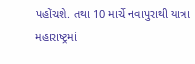પહોંચશે. તથા 10 માર્ચે નવાપુરાથી યાત્રા મહારાષ્ટ્રમાં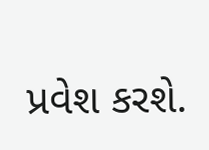પ્રવેશ કરશે.